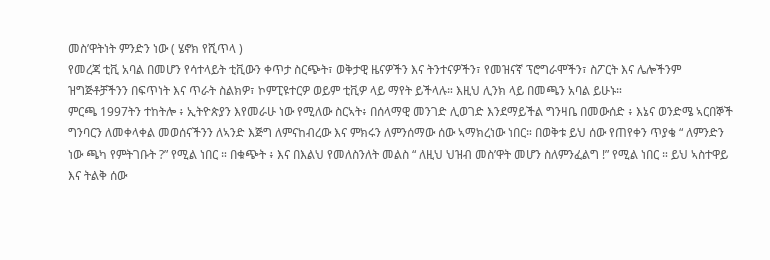መስ’ዋትነት ምንድን ነው ( ሄኖክ የሺጥላ )
የመረጃ ቲቪ አባል በመሆን የሳተላይት ቲቪውን ቀጥታ ስርጭት፣ ወቅታዊ ዜናዎችን እና ትንተናዎችን፣ የመዝናኛ ፕሮግራሞችን፣ ስፖርት እና ሌሎችንም ዝግጅቶቻችንን በፍጥነት እና ጥራት ስልክዎ፣ ኮምፒዩተርዎ ወይም ቲቪዎ ላይ ማየት ይችላሉ። እዚህ ሊንክ ላይ በመጫን አባል ይሁኑ።
ምርጫ 1997ትን ተከትሎ ፥ ኢትዮጵያን እየመራሁ ነው የሚለው ስርኣት፥ በሰላማዊ መንገድ ሊወገድ እንደማይችል ግንዛቤ በመውሰድ ፥ እኔና ወንድሜ ኣርበኞች ግንባርን ለመቀላቀል መወሰናችንን ለኣንድ እጅግ ለምናከብረው እና ምክሩን ለምንሰማው ሰው ኣማክረነው ነበር። በወቅቱ ይህ ሰው የጠየቀን ጥያቄ “ ለምንድን ነው ጫካ የምትገቡት ?” የሚል ነበር ። በቁጭት ፥ እና በእልህ የመለስንለት መልስ “ ለዚህ ህዝብ መስ’ዋት መሆን ስለምንፈልግ !” የሚል ነበር ። ይህ ኣስተዋይ እና ትልቅ ሰው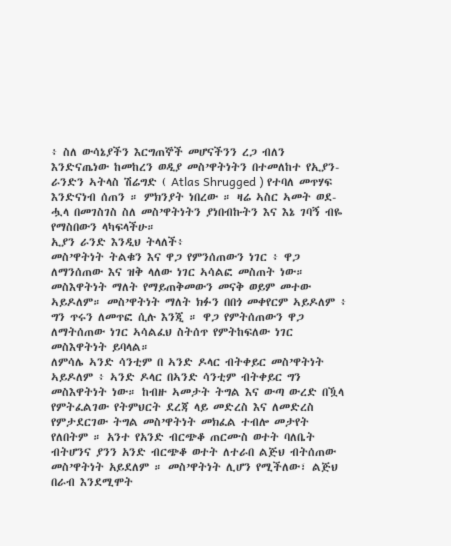፥ ስለ ውሳኔያችን እርግጠኞች መሆናችንን ረጋ ብለን እንድናጤነው ከመከረን ወዲያ መስ’ዋትነትን በተመለከተ የኢያን-ራንድን ኣትላስ ሽሬግድ ( Atlas Shrugged ) የተባለ መጥሃፍ እንድናነብ ሰጠን ። ምክንያት ነበረው ። ዛሬ ኣስር ኣመት ወደ-ሗላ በመገስገስ ስለ መስ’ዋትነትን ያነበብኩትን እና እኔ ገባኝ ብዬ የማስበውን ላካፍላችሁ።
ኢያን ራንድ እንዲህ ትላለች፥
መስ’ዋትነት ትልቁን እና ዋጋ የምንሰጠውን ነገር ፥ ዋጋ ለማንሰጠው እና ዝቅ ላለው ነገር ኣሳልፎ መስጠት ነው። መስእዋትነት ማለት የማይጠቅመውን መናቅ ወይም መተው ኣይዶለም። መስ’ዋትነት ማለት ክፉን በበጎ መቀየርም ኣይዶለም ፥ ግን ጥሩን ለመጥፎ ሲሉ እንጂ ። ዋጋ የምትሰጠውን ዋጋ ለማትሰጠው ነገር ኣሳልፈህ ስትሰጥ የምትከፍለው ነገር መስእዋትነት ይባላል።
ለምሳሌ ኣንድ ሳንቲም በ ኣንድ ዶላር ብትቀይር መስ’ዋትነት ኣይዶለም ፥ ኣንድ ዶላር በኣንድ ሳንቲም ብትቀይር ግን መስእዋትነት ነው። ከብዙ ኣመታት ትግል እና ውጣ ውረድ በዃላ የምትፈልገው የትምህርት ደረጃ ላይ መድረስ እና ለመድረስ የምታደርገው ትግል መስ’ዋትነት መክፈል ተብሎ መታየት የለበትም ። አንተ የአንድ ብርጭቆ ጠርሙስ ወተት ባለቤት ብትሆንና ያንን አንድ ብርጭቆ ወተት ለተራበ ልጅህ ብትሰጠው መስ’ዋትነት አይደለም ። መስ’ዋትነት ሊሆን የሚችለው፣ ልጅህ በራብ እንደሚሞት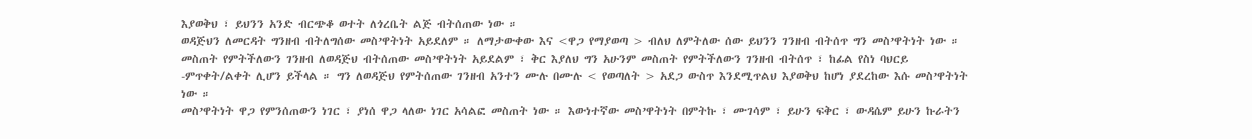እያወቅህ ፣ ይህንን አንድ ብርጭቆ ወተት ለጎረቤት ልጅ ብትሰጠው ነው ።
ወዳጅህን ለመርዳት ግንዘብ ብትለግሰው መስ’ዋትነት አይደለም ። ለማታውቀው እና <ዋጋ የማያወጣ > ብለህ ለምትለው ሰው ይህንን ገንዘብ ብትሰጥ ግን መስ’ዋትነት ነው ። መስጠት የምትችለውን ገንዘብ ለወዳጅህ ብትሰጠው መስ’ዋትነት አይደልም ፣ ቅር እያለህ ግን አሁንም መስጠት የምትችለውን ገንዘብ ብትሰጥ ፣ ከፊል የስነ ባህርይ -ምጥቀት/ልቀት ሊሆን ይችላል ። ግን ለወዳጅህ የምትሰጠው ገንዘብ አንተን ሙሉ በሙሉ < የወጣለት > አደጋ ውስጥ እንደሚጥልህ እያወቅህ ከሆነ ያደረከው እሱ መስ’ዋትነት ነው ።
መስ’ዋትነት ዋጋ የምንሰጠውን ነገር ፣ ያነሰ ዋጋ ላለው ነገር አሳልፎ መስጠት ነው ። እውነተኛው መስ’ዋትነት በምትኩ ፣ ሙገሳም ፣ ይሁን ፍቅር ፣ ውዳሴም ይሁን ኩራትን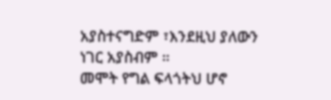አያስተናግድም ፣እንደዚህ ያለውን ነገር አያስብም ።
መሞት የግል ፍላጎትህ ሆኖ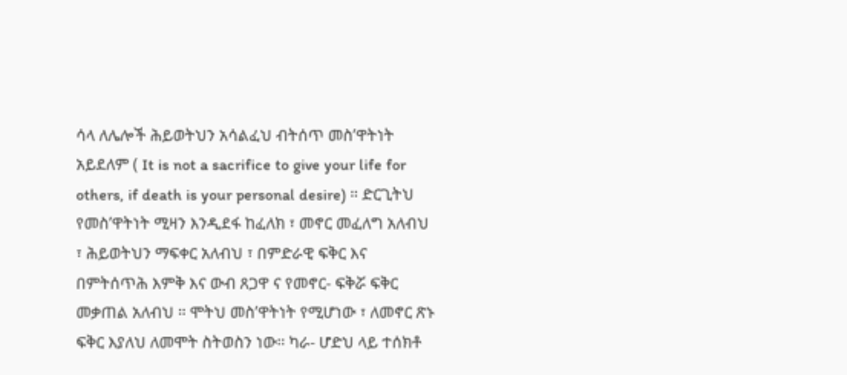ሳላ ለሌሎች ሕይወትህን አሳልፈህ ብትሰጥ መስ’ዋትነት አይደለም ( It is not a sacrifice to give your life for others, if death is your personal desire) ። ድርጊትህ የመስ’ዋትነት ሚዛን እንዲደፋ ከፈለክ ፣ መኖር መፈለግ አለብህ ፣ ሕይወትህን ማፍቀር አለብህ ፣ በምድራዊ ፍቅር እና በምትሰጥሕ እምቅ እና ውብ ጸጋዋ ና የመኖር- ፍቅሯ ፍቅር መቃጠል አለብህ ። ሞትህ መስ’ዋትነት የሚሆነው ፣ ለመኖር ጽኑ ፍቅር እያለህ ለመሞት ስትወስን ነው። ካራ- ሆድህ ላይ ተሰክቶ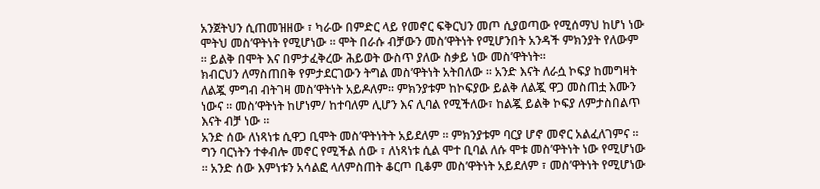አንጀትህን ሲጠመዝዘው ፣ ካራው በምድር ላይ የመኖር ፍቅርህን መጦ ሲያወጣው የሚሰማህ ከሆነ ነው ሞትህ መስ’ዋትነት የሚሆነው ። ሞት በራሱ ብቻውን መስ’ዋትነት የሚሆንበት አንዳች ምክንያት የለውም ። ይልቅ በሞት እና በምታፈቅረው ሕይወት ውስጥ ያለው ስቃይ ነው መስ’ዋትነት።
ክብርህን ለማስጠበቅ የምታደርገውን ትግል መስ’ዋትነት አትበለው ። አንድ እናት ለራሷ ኮፍያ ከመግዛት ለልጇ ምግብ ብትገዛ መስ’ዋትነት አይዶለም። ምክንያቱም ከኮፍያው ይልቅ ለልጇ ዋጋ መስጠቷ እሙን ነውና ። መስ’ዋትነት ከሆነም/ ከተባለም ሊሆን እና ሊባል የሚችለው፣ ከልጇ ይልቅ ኮፍያ ለምታስበልጥ እናት ብቻ ነው ።
አንድ ሰው ለነጻነቱ ሲዋጋ ቢሞት መስ’ዋትነትት አይደለም ። ምክንያቱም ባርያ ሆኖ መኖር አልፈለገምና ። ግን ባርነትን ተቀብሎ መኖር የሚችል ሰው ፣ ለነጻነቱ ሲል ሞተ ቢባል ለሱ ሞቱ መስ’ዋትነት ነው የሚሆነው ። አንድ ሰው እምነቱን አሳልፎ ላለምስጠት ቆርጦ ቢቆም መስ’ዋትነት አይደለም ፣ መስ’ዋትነት የሚሆነው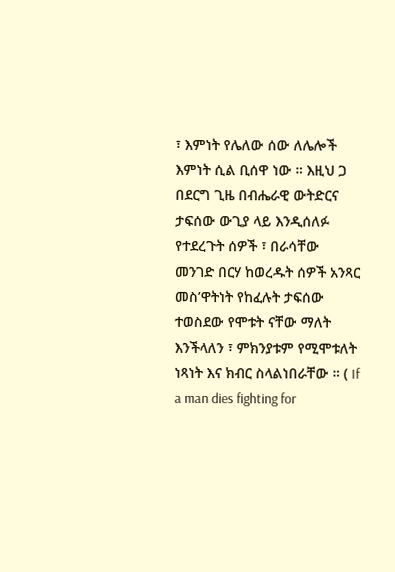፣ እምነት የሌለው ሰው ለሌሎች እምነት ሲል ቢሰዋ ነው ። እዚህ ጋ በደርግ ጊዜ በብሔራዊ ውትድርና ታፍሰው ውጊያ ላይ እንዲሰለፉ የተደረጉት ሰዎች ፣ በራሳቸው መንገድ በርሃ ከወረዱት ሰዎች አንጻር መስ’ዋትነት የከፈሉት ታፍሰው ተወስደው የሞቱት ናቸው ማለት እንችላለን ፣ ምክንያቱም የሚሞቱለት ነጻነት እና ክብር ስላልነበራቸው ። ( If a man dies fighting for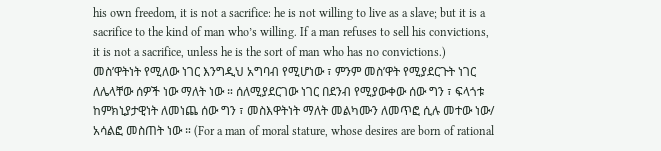his own freedom, it is not a sacrifice: he is not willing to live as a slave; but it is a sacrifice to the kind of man who’s willing. If a man refuses to sell his convictions, it is not a sacrifice, unless he is the sort of man who has no convictions.)
መስ’ዋትነት የሚለው ነገር እንግዲህ አግባብ የሚሆነው ፣ ምንም መስ’ዋት የሚያደርጉት ነገር ለሌላቸው ሰዎች ነው ማለት ነው ። ሰለሚያደርገው ነገር በደንብ የሚያውቀው ሰው ግን ፣ ፍላጎቱ ከምክኒያታዊነት ለመነጨ ሰው ግን ፣ መስእዋትነት ማለት መልካሙን ለመጥፎ ሲሉ መተው ነው/ አሳልፎ መስጠት ነው ። (For a man of moral stature, whose desires are born of rational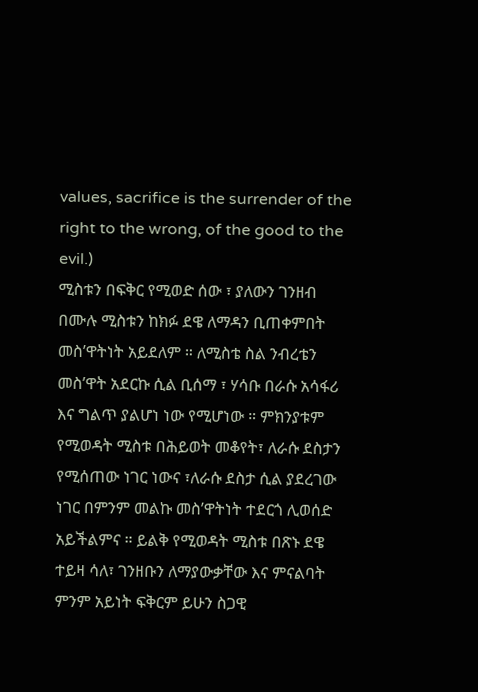values, sacrifice is the surrender of the right to the wrong, of the good to the evil.)
ሚስቱን በፍቅር የሚወድ ሰው ፣ ያለውን ገንዘብ በሙሉ ሚስቱን ከክፉ ደዌ ለማዳን ቢጠቀምበት መስ’ዋትነት አይደለም ። ለሚስቴ ስል ንብረቴን መስ’ዋት አደርኩ ሲል ቢሰማ ፣ ሃሳቡ በራሱ አሳፋሪ እና ግልጥ ያልሆነ ነው የሚሆነው ። ምክንያቱም የሚወዳት ሚስቱ በሕይወት መቆየት፣ ለራሱ ደስታን የሚሰጠው ነገር ነውና ፣ለራሱ ደስታ ሲል ያደረገው ነገር በምንም መልኩ መስ’ዋትነት ተደርጎ ሊወሰድ አይችልምና ። ይልቅ የሚወዳት ሚስቱ በጽኑ ደዌ ተይዛ ሳለ፣ ገንዘቡን ለማያውቃቸው እና ምናልባት ምንም አይነት ፍቅርም ይሁን ስጋዊ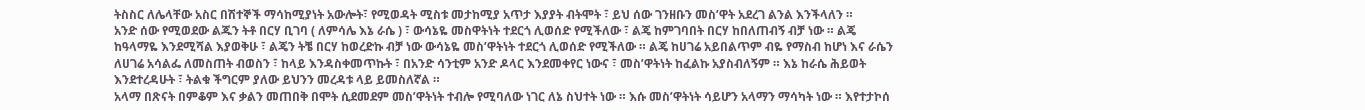ትስስር ለሌላቸው አስር በሽተኞች ማሳከሚያነት አውሎት፣ የሚወዳት ሚስቱ መታከሚያ አጥታ እያያት ብትሞት ፣ ይህ ሰው ገንዘቡን መስ’ዋት አደረገ ልንል እንችላለን ።
አንድ ሰው የሚወደው ልጁን ትቶ በርሃ ቢገባ ( ለምሳሌ እኔ ራሴ ) ፣ ውሳኔዬ መስዋትነት ተደርጎ ሊወሰድ የሚችለው ፣ ልጄ ከምገባበት በርሃ ከበለጠብኝ ብቻ ነው ። ልጄ ከዓላማዬ እንደሚሻል እያወቅሁ ፣ ልጄን ትቼ በርሃ ከወረድኩ ብቻ ነው ውሳኔዬ መስ’ዋትነት ተደርጎ ሊወሰድ የሚችለው ። ልጄ ከሀገሬ አይበልጥም ብዬ የማስብ ከሆነ እና ራሴን ለሀገሬ አሳልፌ ለመስጠት ብወስን ፣ ከላይ እንዳስቀመጥኩት ፣ በአንድ ሳንቲም አንድ ዶላር እንደመቀየር ነውና ፣ መስ’ዋትነት ከፈልኩ አያስብለኝም ። እኔ ከራሴ ሕይወት እንደተረዳሁት ፣ ትልቁ ችግርም ያለው ይህንን መረዳቱ ላይ ይመስለኛል ።
አላማ በጽናት በምቆም እና ቃልን መጠበቅ በሞት ሲደመደም መስ’ዋትነት ተብሎ የሚባለው ነገር ለኔ ስህተት ነው ። እሱ መስ’ዋትነት ሳይሆን አላማን ማሳካት ነው ። እየተታኮሰ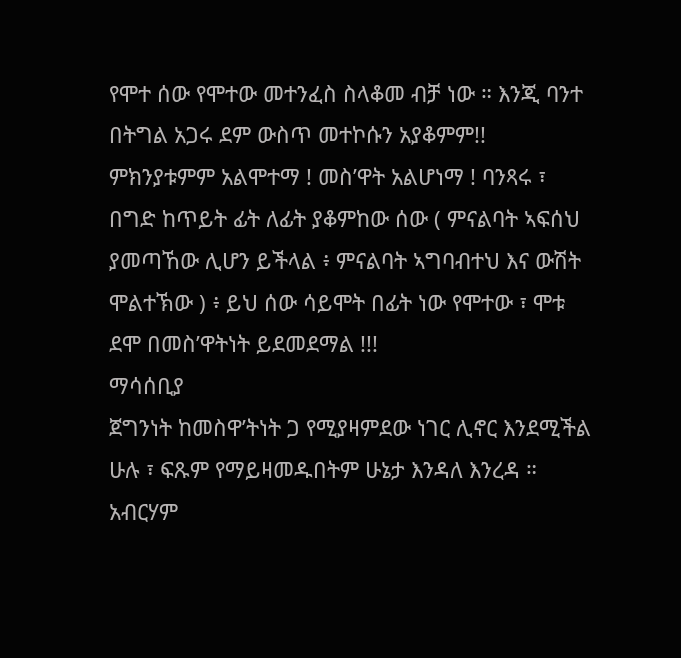የሞተ ሰው የሞተው መተንፈስ ስላቆመ ብቻ ነው ። እንጂ ባንተ በትግል አጋሩ ደም ውስጥ መተኮሱን አያቆምም!! ምክንያቱምም አልሞተማ ! መስ’ዋት አልሆነማ ! ባንጻሩ ፣ በግድ ከጥይት ፊት ለፊት ያቆምከው ሰው ( ምናልባት ኣፍሰህ ያመጣኸው ሊሆን ይችላል ፥ ምናልባት ኣግባብተህ እና ውሽት ሞልተኽው ) ፥ ይህ ሰው ሳይሞት በፊት ነው የሞተው ፣ ሞቱ ደሞ በመስ’ዋትነት ይደመደማል !!!
ማሳሰቢያ
ጀግንነት ከመስዋ’ትነት ጋ የሚያዛምደው ነገር ሊኖር እንደሚችል ሁሉ ፣ ፍጹም የማይዛመዱበትም ሁኔታ እንዳለ እንረዳ ። አብርሃም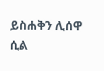ይስሐቅን ሊሰዋ ሲል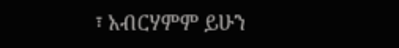፣ አብርሃምም ይሁን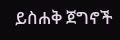ይስሐቅ ጀግኖች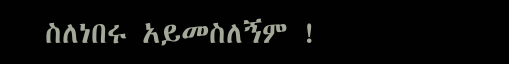ስለነበሩ አይመስለኝም !